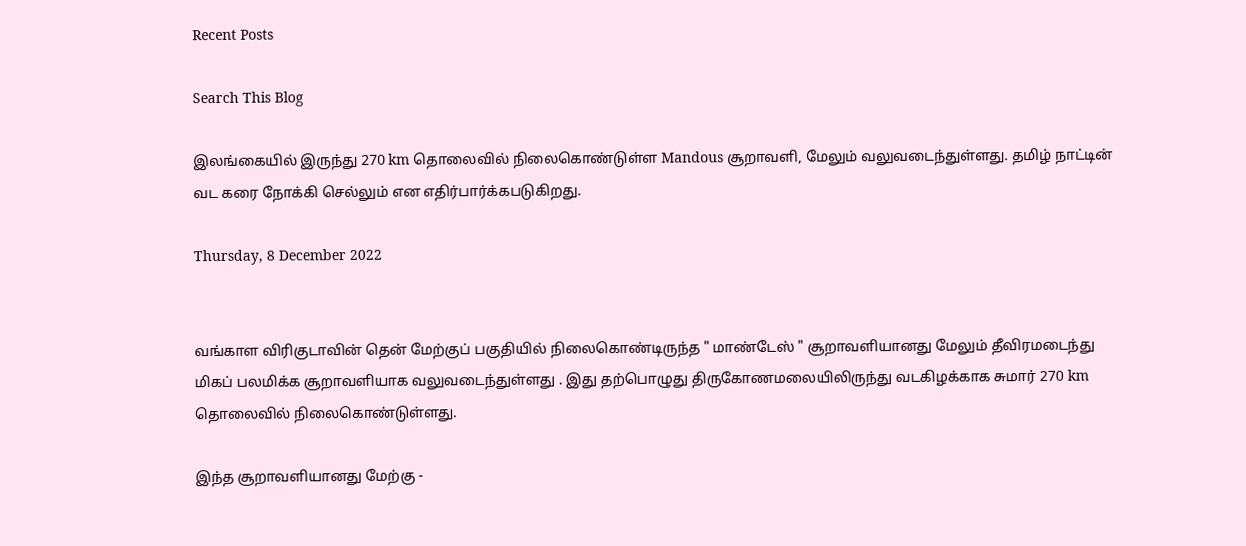Recent Posts

Search This Blog

இலங்கையில் இருந்து 270 km தொலைவில் நிலைகொண்டுள்ள Mandous சூறாவளி, மேலும் வலுவடைந்துள்ளது. தமிழ் நாட்டின் வட கரை நோக்கி செல்லும் என எதிர்பார்க்கபடுகிறது.

Thursday, 8 December 2022


வங்காள விரிகுடாவின் தென் மேற்குப் பகுதியில் நிலைகொண்டிருந்த " மாண்டேஸ் " சூறாவளியானது மேலும் தீவிரமடைந்து மிகப் பலமிக்க சூறாவளியாக வலுவடைந்துள்ளது . இது தற்பொழுது திருகோணமலையிலிருந்து வடகிழக்காக சுமார் 270 km தொலைவில் நிலைகொண்டுள்ளது.

இந்த சூறாவளியானது மேற்கு ‐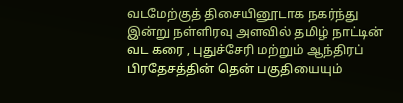வடமேற்குத் திசையினூடாக நகர்ந்து இன்று நள்ளிரவு அளவில் தமிழ் நாட்டின் வட கரை , புதுச்சேரி மற்றும் ஆந்திரப் பிரதேசத்தின் தென் பகுதியையும்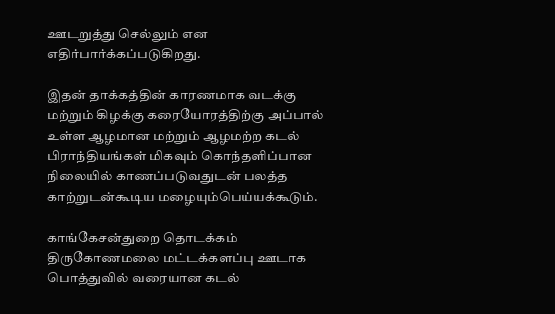ஊடறுத்து செல்லும் என எதிர்பார்க்கப்படுகிறது.

இதன் தாக்கத்தின் காரணமாக வடக்கு மற்றும் கிழக்கு கரையோரத்திற்கு அப்பால் உள்ள ஆழமான மற்றும் ஆழமற்ற கடல் பிராந்தியங்கள் மிகவும் கொந்தளிப்பான நிலையில் காணப்படுவதுடன் பலத்த காற்றுடன்கூடிய மழையும்பெய்யக்கூடும்.

காங்கேசன்துறை தொடக்கம் திருகோணமலை மட்டக்களப்பு ஊடாக பொத்துவில் வரையான கடல்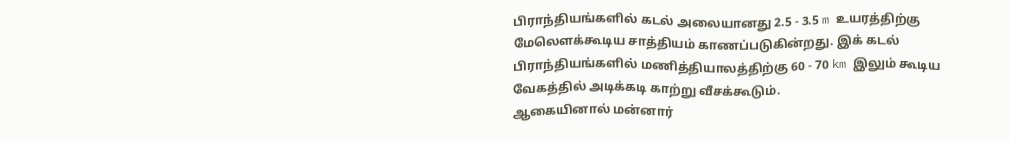பிராந்தியங்களில் கடல் அலையானது 2.5 ‐ 3.5 m உயரத்திற்கு மேலெளக்கூடிய சாத்தியம் காணப்படுகின்றது. இக் கடல் பிராந்தியங்களில் மணித்தியாலத்திற்கு 60 ‐ 70 km இலும் கூடிய வேகத்தில் அடிக்கடி காற்று வீசக்கூடும்.
ஆகையினால் மன்னார்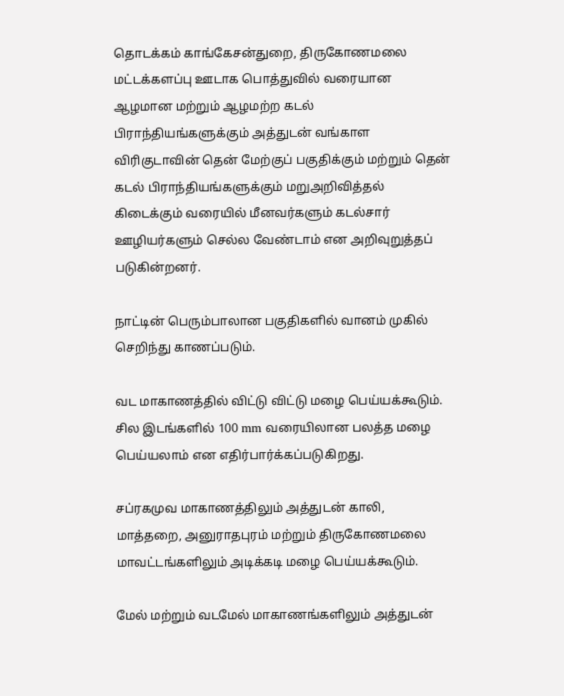தொடக்கம் காங்கேசன்துறை, திருகோணமலை மட்டக்களப்பு ஊடாக பொத்துவில் வரையான ஆழமான மற்றும் ஆழமற்ற கடல் பிராந்தியங்களுக்கும் அத்துடன் வங்காள விரிகுடாவின் தென் மேற்குப் பகுதிக்கும் மற்றும் தென் கடல் பிராந்தியங்களுக்கும் மறுஅறிவித்தல் கிடைக்கும் வரையில் மீனவர்களும் கடல்சார் ஊழியர்களும் செல்ல வேண்டாம் என அறிவுறுத்தப் படுகின்றனர்.

நாட்டின் பெரும்பாலான பகுதிகளில் வானம் முகில் செறிந்து காணப்படும்.

வட மாகாணத்தில் விட்டு விட்டு மழை பெய்யக்கூடும். சில இடங்களில் 100 mm வரையிலான பலத்த மழை பெய்யலாம் என எதிர்பார்க்கப்படுகிறது.

சப்ரகமுவ மாகாணத்திலும் அத்துடன் காலி, மாத்தறை, அனுராதபுரம் மற்றும் திருகோணமலை மாவட்டங்களிலும் அடிக்கடி மழை பெய்யக்கூடும்.

மேல் மற்றும் வடமேல் மாகாணங்களிலும் அத்துடன்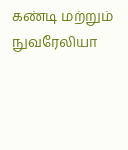கண்டி மற்றும் நுவரேலியா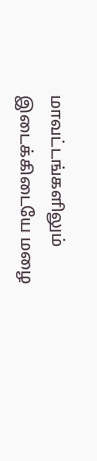மாவட்டங்களிலும் இடைக்கிடையே மழை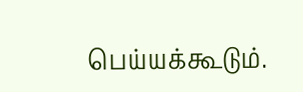பெய்யக்கூடும்.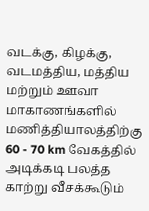வடக்கு, கிழக்கு, வடமத்திய, மத்திய மற்றும் ஊவா மாகாணங்களில் மணித்தியாலத்திற்கு 60 ‐ 70 km வேகத்தில் அடிக்கடி பலத்த காற்று வீசக்கூடும்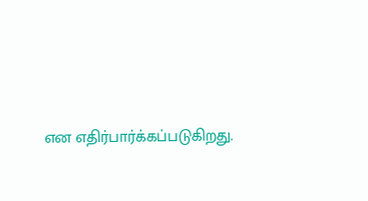என எதிர்பார்க்கப்படுகிறது.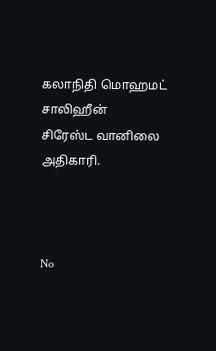கலாநிதி மொஹமட் சாலிஹீன்
சிரேஸ்ட வானிலை அதிகாரி.



No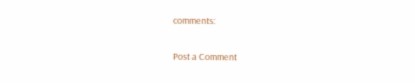comments:

Post a Comment